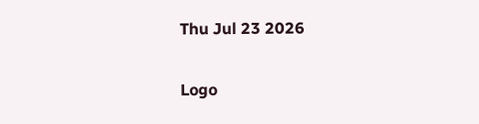Thu Jul 23 2026

Logo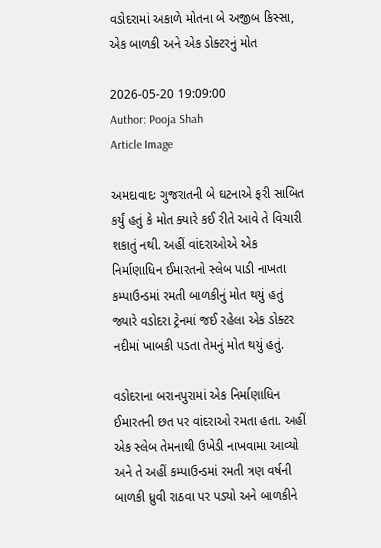વડોદરામાં અકાળે મોતના બે અજીબ કિસ્સા, એક બાળકી અને એક ડોક્ટરનું મોત

2026-05-20 19:09:00
Author: Pooja Shah
Article Image

અમદાવાદઃ ગુજરાતની બે ઘટનાએ ફરી સાબિત કર્યું હતું કે મોત ક્યારે કઈ રીતે આવે તે વિચારી શકાતું નથી. અહીં વાંદરાઓએ એક નિર્માણાધિન ઈમારતનો સ્લેબ પાડી નાખતા કમ્પાઉન્ડમાં રમતી બાળકીનું મોત થયું હતું જ્યારે વડોદરા ટ્રેનમાં જઈ રહેલા એક ડોક્ટર નદીમાં ખાબકી પડતા તેમનું મોત થયું હતું.

વડોદરાના બરાનપુરામાં એક નિર્માણાધિન ઈમારતની છત પર વાંદરાઓ રમતા હતા. અહીં એક સ્લેબ તેમનાથી ઉખેડી નાખવામા આવ્યો અને તે અહીં કમ્પાઉન્ડમાં રમતી ત્રણ વર્ષની બાળકી ધ્રુવી રાઠવા પર પડ્યો અને બાળકીને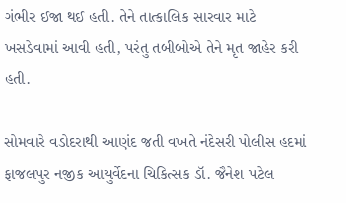ગંભીર ઈજા થઈ હતી. તેને તાત્કાલિક સારવાર માટે ખસડેવામાં આવી હતી, પરંતુ તબીબોએ તેને મૃત જાહેર કરી હતી.

સોમવારે વડોદરાથી આણંદ જતી વખતે નંદેસરી પોલીસ હદમાં ફાજલપુર નજીક આયુર્વેદના ચિકિત્સક ડૉ. જૈનેશ પટેલ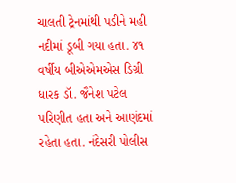ચાલતી ટ્રેનમાંથી પડીને મહી નદીમાં ડૂબી ગયા હતા. ૪૧ વર્ષીય બીએએમએસ ડિગ્રી ધારક ડૉ. જૈનેશ પટેલ પરિણીત હતા અને આણંદમાં રહેતા હતા. નંદેસરી પોલીસ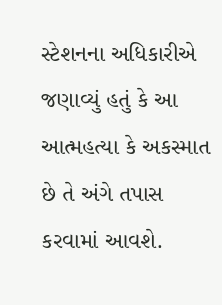સ્ટેશનના અધિકારીએ જણાવ્યું હતું કે આ આત્મહત્યા કે અકસ્માત છે તે અંગે તપાસ કરવામાં આવશે.